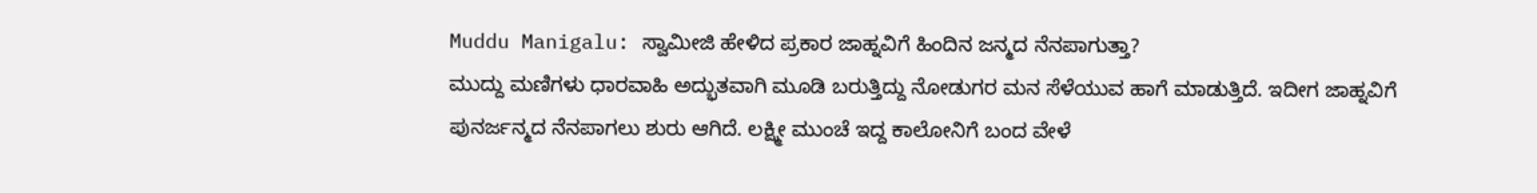Muddu Manigalu: ಸ್ವಾಮೀಜಿ ಹೇಳಿದ ಪ್ರಕಾರ ಜಾಹ್ನವಿಗೆ ಹಿಂದಿನ ಜನ್ಮದ ನೆನಪಾಗುತ್ತಾ?
ಮುದ್ದು ಮಣಿಗಳು ಧಾರವಾಹಿ ಅದ್ಭುತವಾಗಿ ಮೂಡಿ ಬರುತ್ತಿದ್ದು ನೋಡುಗರ ಮನ ಸೆಳೆಯುವ ಹಾಗೆ ಮಾಡುತ್ತಿದೆ. ಇದೀಗ ಜಾಹ್ನವಿಗೆ ಪುನರ್ಜನ್ಮದ ನೆನಪಾಗಲು ಶುರು ಆಗಿದೆ. ಲಕ್ಷ್ಮೀ ಮುಂಚೆ ಇದ್ದ ಕಾಲೋನಿಗೆ ಬಂದ ವೇಳೆ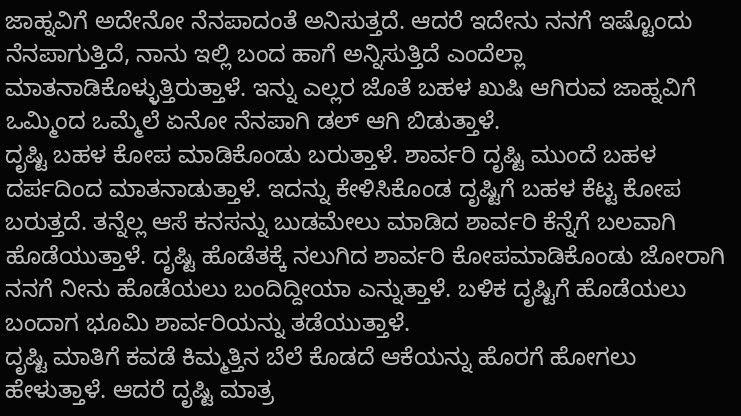ಜಾಹ್ನವಿಗೆ ಅದೇನೋ ನೆನಪಾದಂತೆ ಅನಿಸುತ್ತದೆ. ಆದರೆ ಇದೇನು ನನಗೆ ಇಷ್ಟೊಂದು ನೆನಪಾಗುತ್ತಿದೆ, ನಾನು ಇಲ್ಲಿ ಬಂದ ಹಾಗೆ ಅನ್ನಿಸುತ್ತಿದೆ ಎಂದೆಲ್ಲಾ ಮಾತನಾಡಿಕೊಳ್ಳುತ್ತಿರುತ್ತಾಳೆ. ಇನ್ನು ಎಲ್ಲರ ಜೊತೆ ಬಹಳ ಖುಷಿ ಆಗಿರುವ ಜಾಹ್ನವಿಗೆ ಒಮ್ಮಿಂದ ಒಮ್ಮೆಲೆ ಏನೋ ನೆನಪಾಗಿ ಡಲ್ ಆಗಿ ಬಿಡುತ್ತಾಳೆ.
ದೃಷ್ಟಿ ಬಹಳ ಕೋಪ ಮಾಡಿಕೊಂಡು ಬರುತ್ತಾಳೆ. ಶಾರ್ವರಿ ದೃಷ್ಟಿ ಮುಂದೆ ಬಹಳ ದರ್ಪದಿಂದ ಮಾತನಾಡುತ್ತಾಳೆ. ಇದನ್ನು ಕೇಳಿಸಿಕೊಂಡ ದೃಷ್ಟಿಗೆ ಬಹಳ ಕೆಟ್ಟ ಕೋಪ ಬರುತ್ತದೆ. ತನ್ನೆಲ್ಲ ಆಸೆ ಕನಸನ್ನು ಬುಡಮೇಲು ಮಾಡಿದ ಶಾರ್ವರಿ ಕೆನ್ನೆಗೆ ಬಲವಾಗಿ ಹೊಡೆಯುತ್ತಾಳೆ. ದೃಷ್ಟಿ ಹೊಡೆತಕ್ಕೆ ನಲುಗಿದ ಶಾರ್ವರಿ ಕೋಪಮಾಡಿಕೊಂಡು ಜೋರಾಗಿ ನನಗೆ ನೀನು ಹೊಡೆಯಲು ಬಂದಿದ್ದೀಯಾ ಎನ್ನುತ್ತಾಳೆ. ಬಳಿಕ ದೃಷ್ಟಿಗೆ ಹೊಡೆಯಲು ಬಂದಾಗ ಭೂಮಿ ಶಾರ್ವರಿಯನ್ನು ತಡೆಯುತ್ತಾಳೆ.
ದೃಷ್ಟಿ ಮಾತಿಗೆ ಕವಡೆ ಕಿಮ್ಮತ್ತಿನ ಬೆಲೆ ಕೊಡದೆ ಆಕೆಯನ್ನು ಹೊರಗೆ ಹೋಗಲು ಹೇಳುತ್ತಾಳೆ. ಆದರೆ ದೃಷ್ಟಿ ಮಾತ್ರ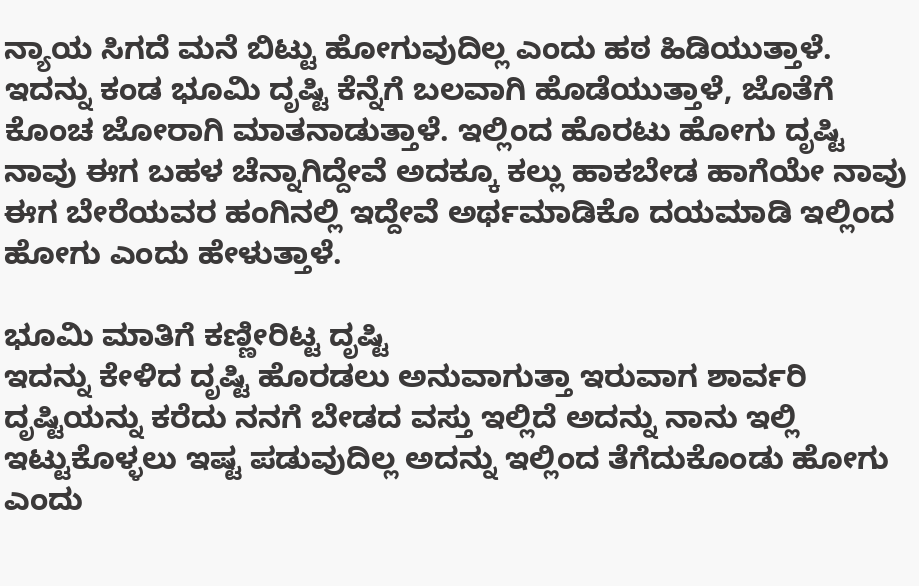ನ್ಯಾಯ ಸಿಗದೆ ಮನೆ ಬಿಟ್ಟು ಹೋಗುವುದಿಲ್ಲ ಎಂದು ಹಠ ಹಿಡಿಯುತ್ತಾಳೆ. ಇದನ್ನು ಕಂಡ ಭೂಮಿ ದೃಷ್ಟಿ ಕೆನ್ನೆಗೆ ಬಲವಾಗಿ ಹೊಡೆಯುತ್ತಾಳೆ, ಜೊತೆಗೆ ಕೊಂಚ ಜೋರಾಗಿ ಮಾತನಾಡುತ್ತಾಳೆ. ಇಲ್ಲಿಂದ ಹೊರಟು ಹೋಗು ದೃಷ್ಟಿ ನಾವು ಈಗ ಬಹಳ ಚೆನ್ನಾಗಿದ್ದೇವೆ ಅದಕ್ಕೂ ಕಲ್ಲು ಹಾಕಬೇಡ ಹಾಗೆಯೇ ನಾವು ಈಗ ಬೇರೆಯವರ ಹಂಗಿನಲ್ಲಿ ಇದ್ದೇವೆ ಅರ್ಥಮಾಡಿಕೊ ದಯಮಾಡಿ ಇಲ್ಲಿಂದ ಹೋಗು ಎಂದು ಹೇಳುತ್ತಾಳೆ.

ಭೂಮಿ ಮಾತಿಗೆ ಕಣ್ಣೀರಿಟ್ಟ ದೃಷ್ಟಿ
ಇದನ್ನು ಕೇಳಿದ ದೃಷ್ಟಿ ಹೊರಡಲು ಅನುವಾಗುತ್ತಾ ಇರುವಾಗ ಶಾರ್ವರಿ ದೃಷ್ಟಿಯನ್ನು ಕರೆದು ನನಗೆ ಬೇಡದ ವಸ್ತು ಇಲ್ಲಿದೆ ಅದನ್ನು ನಾನು ಇಲ್ಲಿ ಇಟ್ಟುಕೊಳ್ಳಲು ಇಷ್ಟ ಪಡುವುದಿಲ್ಲ ಅದನ್ನು ಇಲ್ಲಿಂದ ತೆಗೆದುಕೊಂಡು ಹೋಗು ಎಂದು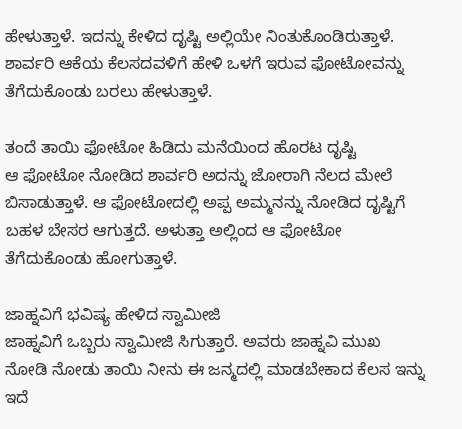ಹೇಳುತ್ತಾಳೆ. ಇದನ್ನು ಕೇಳಿದ ದೃಷ್ಟಿ ಅಲ್ಲಿಯೇ ನಿಂತುಕೊಂಡಿರುತ್ತಾಳೆ. ಶಾರ್ವರಿ ಆಕೆಯ ಕೆಲಸದವಳಿಗೆ ಹೇಳಿ ಒಳಗೆ ಇರುವ ಫೋಟೋವನ್ನು ತೆಗೆದುಕೊಂಡು ಬರಲು ಹೇಳುತ್ತಾಳೆ.

ತಂದೆ ತಾಯಿ ಫೋಟೋ ಹಿಡಿದು ಮನೆಯಿಂದ ಹೊರಟ ದೃಷ್ಟಿ
ಆ ಫೋಟೋ ನೋಡಿದ ಶಾರ್ವರಿ ಅದನ್ನು ಜೋರಾಗಿ ನೆಲದ ಮೇಲೆ ಬಿಸಾಡುತ್ತಾಳೆ. ಆ ಫೋಟೋದಲ್ಲಿ ಅಪ್ಪ ಅಮ್ಮನನ್ನು ನೋಡಿದ ದೃಷ್ಟಿಗೆ ಬಹಳ ಬೇಸರ ಆಗುತ್ತದೆ. ಅಳುತ್ತಾ ಅಲ್ಲಿಂದ ಆ ಫೋಟೋ ತೆಗೆದುಕೊಂಡು ಹೋಗುತ್ತಾಳೆ.

ಜಾಹ್ನವಿಗೆ ಭವಿಷ್ಯ ಹೇಳಿದ ಸ್ವಾಮೀಜಿ
ಜಾಹ್ನವಿಗೆ ಒಬ್ಬರು ಸ್ವಾಮೀಜಿ ಸಿಗುತ್ತಾರೆ. ಅವರು ಜಾಹ್ನವಿ ಮುಖ ನೋಡಿ ನೋಡು ತಾಯಿ ನೀನು ಈ ಜನ್ಮದಲ್ಲಿ ಮಾಡಬೇಕಾದ ಕೆಲಸ ಇನ್ನು ಇದೆ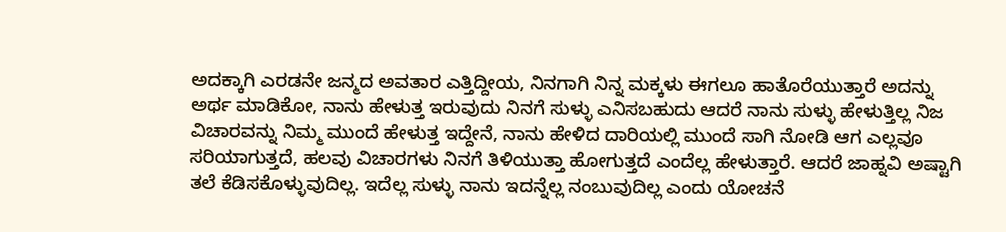ಅದಕ್ಕಾಗಿ ಎರಡನೇ ಜನ್ಮದ ಅವತಾರ ಎತ್ತಿದ್ದೀಯ, ನಿನಗಾಗಿ ನಿನ್ನ ಮಕ್ಕಳು ಈಗಲೂ ಹಾತೊರೆಯುತ್ತಾರೆ ಅದನ್ನು ಅರ್ಥ ಮಾಡಿಕೋ, ನಾನು ಹೇಳುತ್ತ ಇರುವುದು ನಿನಗೆ ಸುಳ್ಳು ಎನಿಸಬಹುದು ಆದರೆ ನಾನು ಸುಳ್ಳು ಹೇಳುತ್ತಿಲ್ಲ ನಿಜ ವಿಚಾರವನ್ನು ನಿಮ್ಮ ಮುಂದೆ ಹೇಳುತ್ತ ಇದ್ದೇನೆ, ನಾನು ಹೇಳಿದ ದಾರಿಯಲ್ಲಿ ಮುಂದೆ ಸಾಗಿ ನೋಡಿ ಆಗ ಎಲ್ಲವೂ ಸರಿಯಾಗುತ್ತದೆ, ಹಲವು ವಿಚಾರಗಳು ನಿನಗೆ ತಿಳಿಯುತ್ತಾ ಹೋಗುತ್ತದೆ ಎಂದೆಲ್ಲ ಹೇಳುತ್ತಾರೆ. ಆದರೆ ಜಾಹ್ನವಿ ಅಷ್ಟಾಗಿ ತಲೆ ಕೆಡಿಸಕೊಳ್ಳುವುದಿಲ್ಲ. ಇದೆಲ್ಲ ಸುಳ್ಳು ನಾನು ಇದನ್ನೆಲ್ಲ ನಂಬುವುದಿಲ್ಲ ಎಂದು ಯೋಚನೆ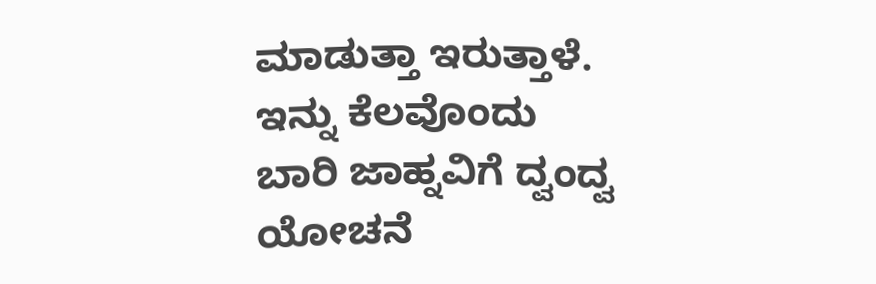ಮಾಡುತ್ತಾ ಇರುತ್ತಾಳೆ. ಇನ್ನು ಕೆಲವೊಂದು ಬಾರಿ ಜಾಹ್ನವಿಗೆ ದ್ವಂದ್ವ ಯೋಚನೆ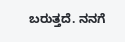ಬರುತ್ತದೆ. ನನಗೆ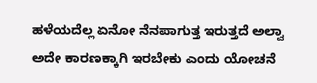ಹಳೆಯದೆಲ್ಲ ಏನೋ ನೆನಪಾಗುತ್ತ ಇರುತ್ತದೆ ಅಲ್ವಾ ಅದೇ ಕಾರಣಕ್ಕಾಗಿ ಇರಬೇಕು ಎಂದು ಯೋಚನೆ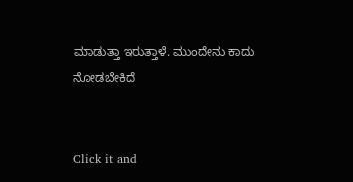ಮಾಡುತ್ತಾ ಇರುತ್ತಾಳೆ. ಮುಂದೇನು ಕಾದು ನೋಡಬೇಕಿದೆ


Click it and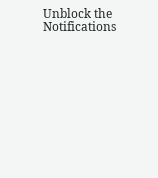Unblock the Notifications